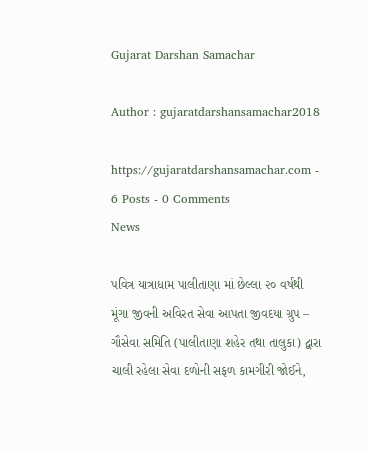Gujarat Darshan Samachar

Author : gujaratdarshansamachar2018

https://gujaratdarshansamachar.com - 6 Posts - 0 Comments
News

પવિત્ર યાત્રાધામ પાલીતાણા માં છેલ્લા ૨૦ વર્ષથી મૂંગા જીવની અવિરત સેવા આપતા જીવદયા ગ્રુપ – ગૌસેવા સમિતિ (પાલીતાણા શહેર તથા તાલુકા) દ્વારા ચાલી રહેલા સેવા દળોની સફળ કામગીરી જોઈને,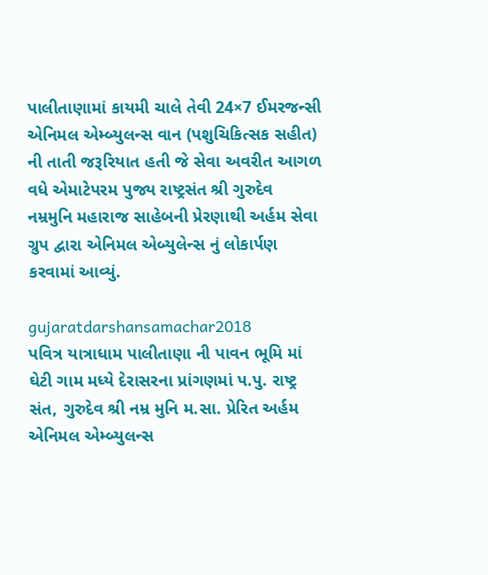પાલીતાણામાં કાયમી ચાલે તેવી 24×7 ઈમરજન્સી એનિમલ એમ્બ્યુલન્સ વાન (પશુચિકિત્સક સહીત) ની તાતી જરૂરિયાત હતી જે સેવા અવરીત આગળ વધે એમાટેપરમ પુજ્ય રાષ્ટ્રસંત શ્રી ગુરુદેવ નમ્રમુનિ મહારાજ સાહેબની પ્રેરણાથી અર્હમ સેવા ગ્રુપ દ્વારા એનિમલ એબ્યુલેન્સ નું લોકાર્પણ કરવામાં આવ્યું.

gujaratdarshansamachar2018
પવિત્ર યાત્રાધામ પાલીતાણા ની પાવન ભૂમિ માં ઘેટી ગામ મધ્યે દેરાસરના પ્રાંગણમાં પ.પુ. રાષ્ટ્ર સંત, ગુરુદેવ શ્રી નમ્ર મુનિ મ.સા. પ્રેરિત અર્હમ એનિમલ એમ્બ્યુલન્સ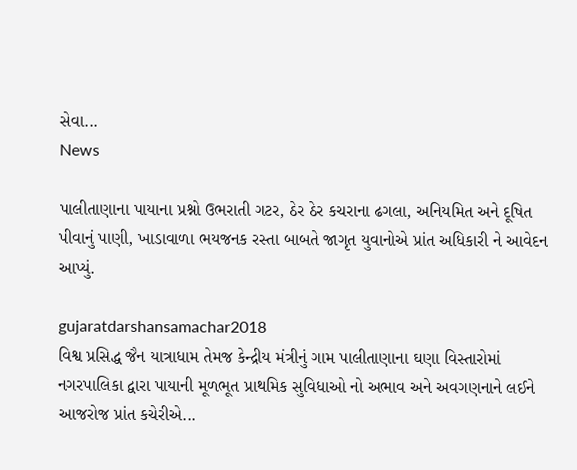સેવા...
News

પાલીતાણાના પાયાના પ્રશ્નો ઉભરાતી ગટર, ઠેર ઠેર કચરાના ઢગલા, અનિયમિત અને દૂષિત પીવાનું પાણી, ખાડાવાળા ભયજનક રસ્તા બાબતે જાગૃત યુવાનોએ પ્રાંત અધિકારી ને આવેદન આપ્યું.

gujaratdarshansamachar2018
વિશ્વ પ્રસિદ્ધ જૈન યાત્રાધામ તેમજ કેન્દ્રીય મંત્રીનું ગામ પાલીતાણાના ઘણા વિસ્તારોમાં નગરપાલિકા દ્વારા પાયાની મૂળભૂત પ્રાથમિક સુવિધાઓ નો અભાવ અને અવગણનાને લઈને આજરોજ પ્રાંત કચેરીએ...